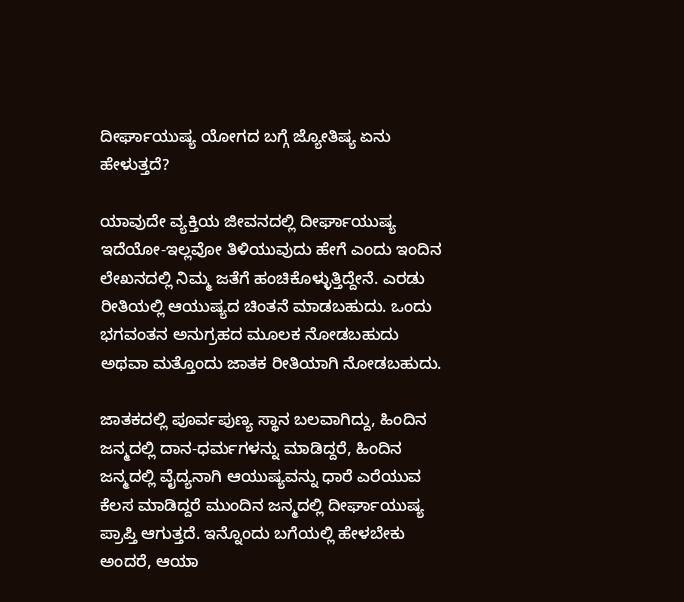ದೀರ್ಘಾಯುಷ್ಯ ಯೋಗದ ಬಗ್ಗೆ ಜ್ಯೋತಿಷ್ಯ ಏನು ಹೇಳುತ್ತದೆ?

ಯಾವುದೇ ವ್ಯಕ್ತಿಯ ಜೀವನದಲ್ಲಿ ದೀರ್ಘಾಯುಷ್ಯ ಇದೆಯೋ-ಇಲ್ಲವೋ ತಿಳಿಯುವುದು ಹೇಗೆ ಎಂದು ಇಂದಿನ ಲೇಖನದಲ್ಲಿ ನಿಮ್ಮ ಜತೆಗೆ ಹಂಚಿಕೊಳ್ಳುತ್ತಿದ್ದೇನೆ. ಎರಡು ರೀತಿಯಲ್ಲಿ ಆಯುಷ್ಯದ ಚಿಂತನೆ ಮಾಡಬಹುದು. ಒಂದು ಭಗವಂತನ ಅನುಗ್ರಹದ ಮೂಲಕ ನೋಡಬಹುದು ಅಥವಾ ಮತ್ತೊಂದು ಜಾತಕ ರೀತಿಯಾಗಿ ನೋಡಬಹುದು.

ಜಾತಕದಲ್ಲಿ ಪೂರ್ವಪುಣ್ಯ ಸ್ಥಾನ ಬಲವಾಗಿದ್ದು, ಹಿಂದಿನ ಜನ್ಮದಲ್ಲಿ ದಾನ-ಧರ್ಮಗಳನ್ನು ಮಾಡಿದ್ದರೆ, ಹಿಂದಿನ ಜನ್ಮದಲ್ಲಿ ವೈದ್ಯನಾಗಿ ಆಯುಷ್ಯವನ್ನು ಧಾರೆ ಎರೆಯುವ ಕೆಲಸ ಮಾಡಿದ್ದರೆ ಮುಂದಿನ ಜನ್ಮದಲ್ಲಿ ದೀರ್ಘಾಯುಷ್ಯ ಪ್ರಾಪ್ತಿ ಆಗುತ್ತದೆ. ಇನ್ನೊಂದು ಬಗೆಯಲ್ಲಿ ಹೇಳಬೇಕು ಅಂದರೆ, ಆಯಾ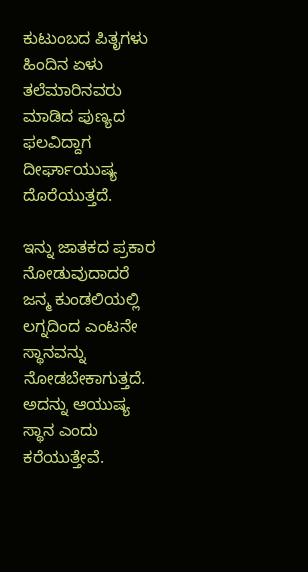ಕುಟುಂಬದ ಪಿತೃಗಳು ಹಿಂದಿನ ಏಳು ತಲೆಮಾರಿನವರು ಮಾಡಿದ ಪುಣ್ಯದ ಫಲವಿದ್ದಾಗ ದೀರ್ಘಾಯುಷ್ಯ ದೊರೆಯುತ್ತದೆ.

ಇನ್ನು ಜಾತಕದ ಪ್ರಕಾರ ನೋಡುವುದಾದರೆ ಜನ್ಮ ಕುಂಡಲಿಯಲ್ಲಿ ಲಗ್ನದಿಂದ ಎಂಟನೇ ಸ್ಥಾನವನ್ನು ನೋಡಬೇಕಾಗುತ್ತದೆ. ಅದನ್ನು ಆಯುಷ್ಯ ಸ್ಥಾನ ಎಂದು ಕರೆಯುತ್ತೇವೆ.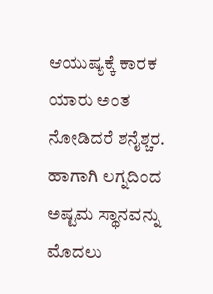ಆಯುಷ್ಯಕ್ಕೆ ಕಾರಕ ಯಾರು ಅಂತ ನೋಡಿದರೆ ಶನೈಶ್ಚರ. ಹಾಗಾಗಿ ಲಗ್ನದಿಂದ ಅಷ್ಟಮ ಸ್ಥಾನವನ್ನು ಮೊದಲು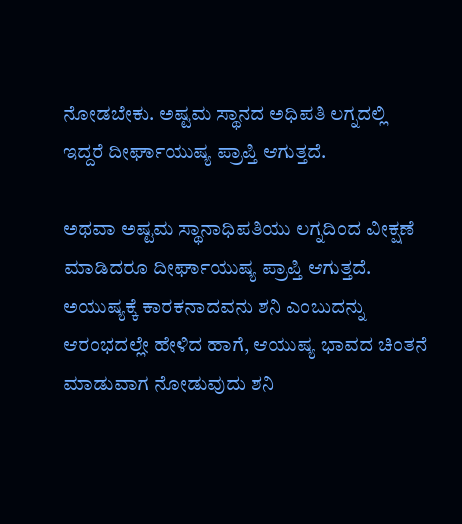ನೋಡಬೇಕು. ಅಷ್ಟಮ ಸ್ಥಾನದ ಅಧಿಪತಿ ಲಗ್ನದಲ್ಲಿ ಇದ್ದರೆ ದೀರ್ಘಾಯುಷ್ಯ ಪ್ರಾಪ್ತಿ ಆಗುತ್ತದೆ.

ಅಥವಾ ಅಷ್ಟಮ ಸ್ಥಾನಾಧಿಪತಿಯು ಲಗ್ನದಿಂದ ವೀಕ್ಷಣೆ ಮಾಡಿದರೂ ದೀರ್ಘಾಯುಷ್ಯ ಪ್ರಾಪ್ತಿ ಆಗುತ್ತದೆ. ಅಯುಷ್ಯಕ್ಕೆ ಕಾರಕನಾದವನು ಶನಿ ಎಂಬುದನ್ನು ಆರಂಭದಲ್ಲೇ ಹೇಳಿದ ಹಾಗೆ, ಆಯುಷ್ಯ ಭಾವದ ಚಿಂತನೆ ಮಾಡುವಾಗ ನೋಡುವುದು ಶನಿ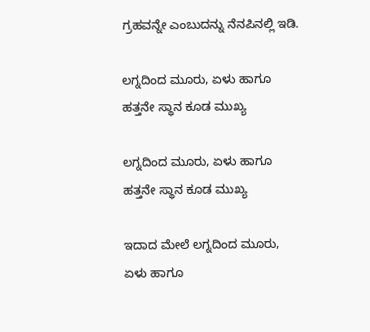ಗ್ರಹವನ್ನೇ ಎಂಬುದನ್ನು ನೆನಪಿನಲ್ಲಿ ಇಡಿ.

ಲಗ್ನದಿಂದ ಮೂರು, ಏಳು ಹಾಗೂ ಹತ್ತನೇ ಸ್ಥಾನ ಕೂಡ ಮುಖ್ಯ

ಲಗ್ನದಿಂದ ಮೂರು, ಏಳು ಹಾಗೂ ಹತ್ತನೇ ಸ್ಥಾನ ಕೂಡ ಮುಖ್ಯ

ಇದಾದ ಮೇಲೆ ಲಗ್ನದಿಂದ ಮೂರು, ಏಳು ಹಾಗೂ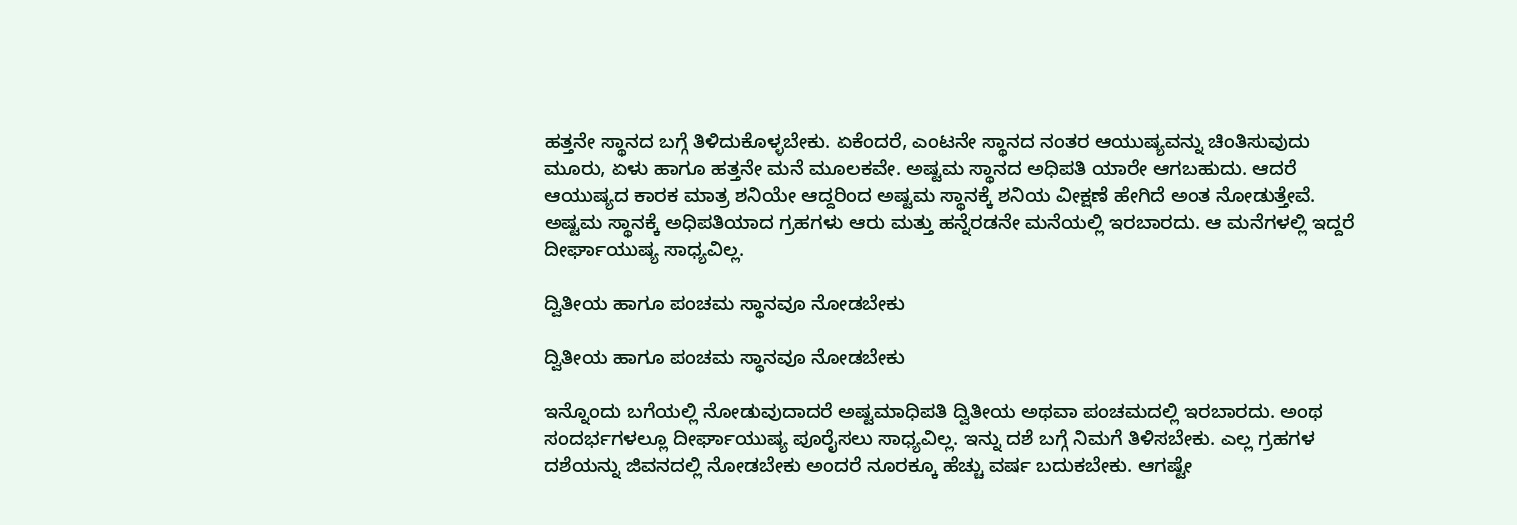ಹತ್ತನೇ ಸ್ಥಾನದ ಬಗ್ಗೆ ತಿಳಿದುಕೊಳ್ಳಬೇಕು. ಏಕೆಂದರೆ, ಎಂಟನೇ ಸ್ಥಾನದ ನಂತರ ಆಯುಷ್ಯವನ್ನು ಚಿಂತಿಸುವುದು ಮೂರು, ಏಳು ಹಾಗೂ ಹತ್ತನೇ ಮನೆ ಮೂಲಕವೇ. ಅಷ್ಟಮ ಸ್ಥಾನದ ಅಧಿಪತಿ ಯಾರೇ ಆಗಬಹುದು. ಆದರೆ ಆಯುಷ್ಯದ ಕಾರಕ ಮಾತ್ರ ಶನಿಯೇ ಆದ್ದರಿಂದ ಅಷ್ಟಮ ಸ್ಥಾನಕ್ಕೆ ಶನಿಯ ವೀಕ್ಷಣೆ ಹೇಗಿದೆ ಅಂತ ನೋಡುತ್ತೇವೆ. ಅಷ್ಟಮ ಸ್ಥಾನಕ್ಕೆ ಅಧಿಪತಿಯಾದ ಗ್ರಹಗಳು ಆರು ಮತ್ತು ಹನ್ನೆರಡನೇ ಮನೆಯಲ್ಲಿ ಇರಬಾರದು. ಆ ಮನೆಗಳಲ್ಲಿ ಇದ್ದರೆ ದೀರ್ಘಾಯುಷ್ಯ ಸಾಧ್ಯವಿಲ್ಲ.

ದ್ವಿತೀಯ ಹಾಗೂ ಪಂಚಮ ಸ್ಥಾನವೂ ನೋಡಬೇಕು

ದ್ವಿತೀಯ ಹಾಗೂ ಪಂಚಮ ಸ್ಥಾನವೂ ನೋಡಬೇಕು

ಇನ್ನೊಂದು ಬಗೆಯಲ್ಲಿ ನೋಡುವುದಾದರೆ ಅಷ್ಟಮಾಧಿಪತಿ ದ್ವಿತೀಯ ಅಥವಾ ಪಂಚಮದಲ್ಲಿ ಇರಬಾರದು. ಅಂಥ ಸಂದರ್ಭಗಳಲ್ಲೂ ದೀರ್ಘಾಯುಷ್ಯ ಪೂರೈಸಲು ಸಾಧ್ಯವಿಲ್ಲ. ಇನ್ನು ದಶೆ ಬಗ್ಗೆ ನಿಮಗೆ ತಿಳಿಸಬೇಕು. ಎಲ್ಲ ಗ್ರಹಗಳ ದಶೆಯನ್ನು ಜಿವನದಲ್ಲಿ ನೋಡಬೇಕು ಅಂದರೆ ನೂರಕ್ಕೂ ಹೆಚ್ಚು ವರ್ಷ ಬದುಕಬೇಕು. ಆಗಷ್ಟೇ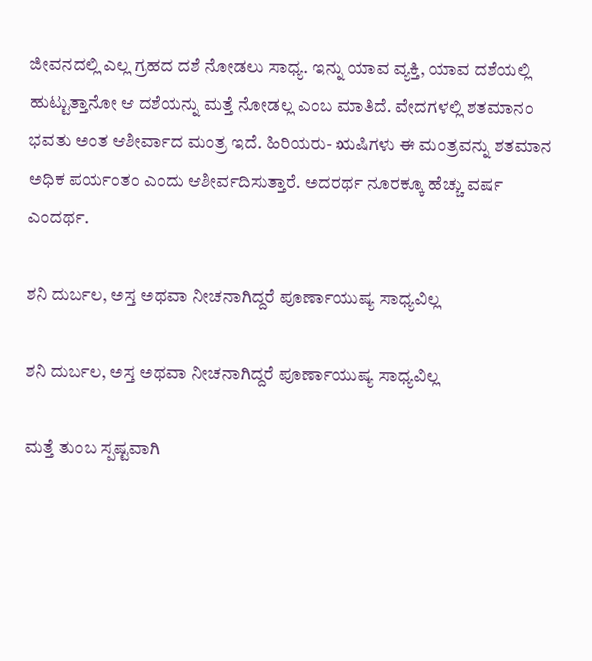ಜೀವನದಲ್ಲಿ ಎಲ್ಲ ಗ್ರಹದ ದಶೆ ನೋಡಲು ಸಾಧ್ಯ. ಇನ್ನು ಯಾವ ವ್ಯಕ್ತಿ, ಯಾವ ದಶೆಯಲ್ಲಿ ಹುಟ್ಟುತ್ತಾನೋ ಆ ದಶೆಯನ್ನು ಮತ್ತೆ ನೋಡಲ್ಲ ಎಂಬ ಮಾತಿದೆ. ವೇದಗಳಲ್ಲಿ ಶತಮಾನಂ ಭವತು ಅಂತ ಆಶೀರ್ವಾದ ಮಂತ್ರ ಇದೆ. ಹಿರಿಯರು- ಋಷಿಗಳು ಈ ಮಂತ್ರವನ್ನು ಶತಮಾನ ಅಧಿಕ ಪರ್ಯಂತಂ ಎಂದು ಆಶೀರ್ವದಿಸುತ್ತಾರೆ. ಅದರರ್ಥ ನೂರಕ್ಕೂ ಹೆಚ್ಚು ವರ್ಷ ಎಂದರ್ಥ.

ಶನಿ ದುರ್ಬಲ, ಅಸ್ತ ಅಥವಾ ನೀಚನಾಗಿದ್ದರೆ ಪೂರ್ಣಾಯುಷ್ಯ ಸಾಧ್ಯವಿಲ್ಲ

ಶನಿ ದುರ್ಬಲ, ಅಸ್ತ ಅಥವಾ ನೀಚನಾಗಿದ್ದರೆ ಪೂರ್ಣಾಯುಷ್ಯ ಸಾಧ್ಯವಿಲ್ಲ

ಮತ್ತೆ ತುಂಬ ಸ್ಪಷ್ಟವಾಗಿ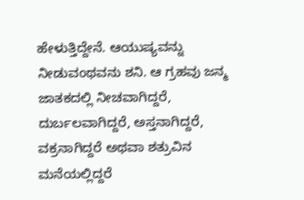ಹೇಳುತ್ತಿದ್ದೇನೆ. ಆಯುಷ್ಯವನ್ನು ನೀಡುವಂಥವನು ಶನಿ. ಆ ಗ್ರಹವು ಜನ್ಮ ಜಾತಕದಲ್ಲಿ ನೀಚವಾಗಿದ್ದರೆ, ದುರ್ಬಲವಾಗಿದ್ದರೆ, ಅಸ್ತನಾಗಿದ್ದರೆ, ವಕ್ರನಾಗಿದ್ದರೆ ಅಥವಾ ಶತ್ರುವಿನ ಮನೆಯಲ್ಲಿದ್ದರೆ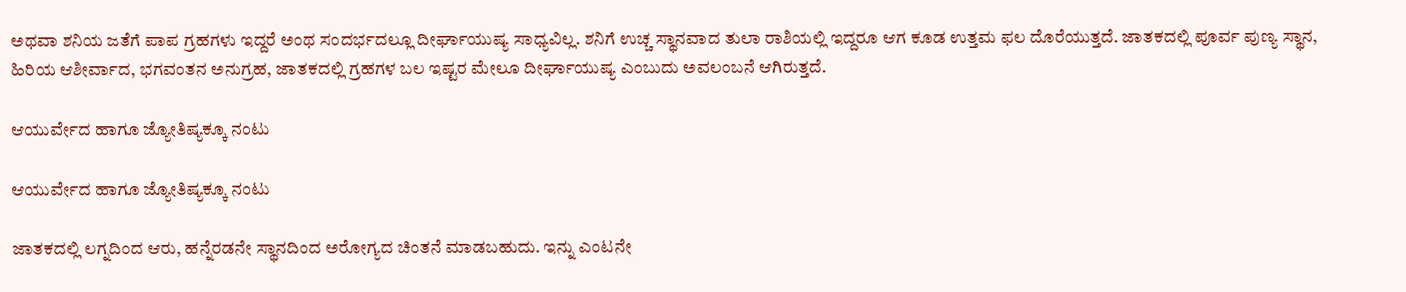ಅಥವಾ ಶನಿಯ ಜತೆಗೆ ಪಾಪ ಗ್ರಹಗಳು ಇದ್ದರೆ ಅಂಥ ಸಂದರ್ಭದಲ್ಲೂ ದೀರ್ಘಾಯುಷ್ಯ ಸಾಧ್ಯವಿಲ್ಲ. ಶನಿಗೆ ಉಚ್ಚ ಸ್ಥಾನವಾದ ತುಲಾ ರಾಶಿಯಲ್ಲಿ ಇದ್ದರೂ ಆಗ ಕೂಡ ಉತ್ತಮ ಫಲ ದೊರೆಯುತ್ತದೆ. ಜಾತಕದಲ್ಲಿ ಪೂರ್ವ ಪುಣ್ಯ ಸ್ಥಾನ, ಹಿರಿಯ ಆಶೀರ್ವಾದ, ಭಗವಂತನ ಅನುಗ್ರಹ, ಜಾತಕದಲ್ಲಿ ಗ್ರಹಗಳ ಬಲ ಇಷ್ಟರ ಮೇಲೂ ದೀರ್ಘಾಯುಷ್ಯ ಎಂಬುದು ಅವಲಂಬನೆ ಆಗಿರುತ್ತದೆ.

ಆಯುರ್ವೇದ ಹಾಗೂ ಜ್ಯೋತಿಷ್ಯಕ್ಕೂ ನಂಟು

ಆಯುರ್ವೇದ ಹಾಗೂ ಜ್ಯೋತಿಷ್ಯಕ್ಕೂ ನಂಟು

ಜಾತಕದಲ್ಲಿ ಲಗ್ನದಿಂದ ಆರು, ಹನ್ನೆರಡನೇ ಸ್ಥಾನದಿಂದ ಅರೋಗ್ಯದ ಚಿಂತನೆ ಮಾಡಬಹುದು. ಇನ್ನು ಎಂಟನೇ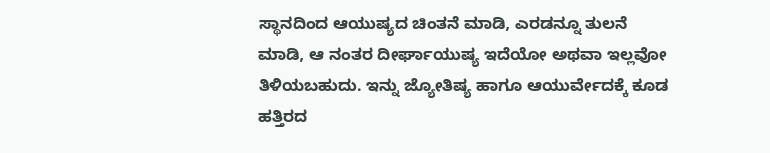ಸ್ಥಾನದಿಂದ ಆಯುಷ್ಯದ ಚಿಂತನೆ ಮಾಡಿ, ಎರಡನ್ನೂ ತುಲನೆ ಮಾಡಿ, ಆ ನಂತರ ದೀರ್ಘಾಯುಷ್ಯ ಇದೆಯೋ ಅಥವಾ ಇಲ್ಲವೋ ತಿಳಿಯಬಹುದು. ಇನ್ನು ಜ್ಯೋತಿಷ್ಯ ಹಾಗೂ ಆಯುರ್ವೇದಕ್ಕೆ ಕೂಡ ಹತ್ತಿರದ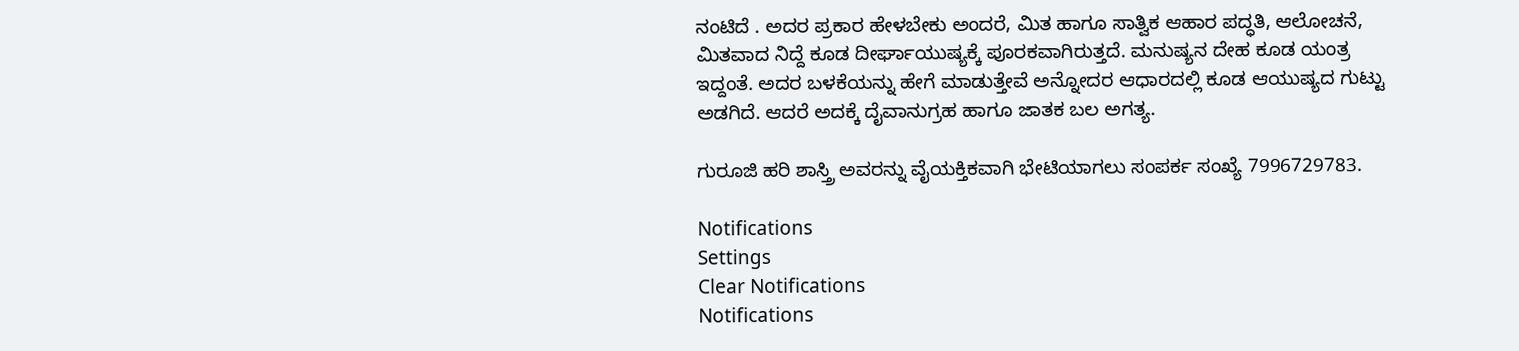ನಂಟಿದೆ . ಅದರ ಪ್ರಕಾರ ಹೇಳಬೇಕು ಅಂದರೆ, ಮಿತ ಹಾಗೂ ಸಾತ್ವಿಕ ಆಹಾರ ಪದ್ಧತಿ, ಆಲೋಚನೆ, ಮಿತವಾದ ನಿದ್ದೆ ಕೂಡ ದೀರ್ಘಾಯುಷ್ಯಕ್ಕೆ ಪೂರಕವಾಗಿರುತ್ತದೆ. ಮನುಷ್ಯನ ದೇಹ ಕೂಡ ಯಂತ್ರ ಇದ್ದಂತೆ. ಅದರ ಬಳಕೆಯನ್ನು ಹೇಗೆ ಮಾಡುತ್ತೇವೆ ಅನ್ನೋದರ ಆಧಾರದಲ್ಲಿ ಕೂಡ ಆಯುಷ್ಯದ ಗುಟ್ಟು ಅಡಗಿದೆ. ಆದರೆ ಅದಕ್ಕೆ ದೈವಾನುಗ್ರಹ ಹಾಗೂ ಜಾತಕ ಬಲ ಅಗತ್ಯ.

ಗುರೂಜಿ ಹರಿ ಶಾಸ್ತ್ರಿ ಅವರನ್ನು ವೈಯಕ್ತಿಕವಾಗಿ ಭೇಟಿಯಾಗಲು ಸಂಪರ್ಕ ಸಂಖ್ಯೆ 7996729783.

Notifications
Settings
Clear Notifications
Notifications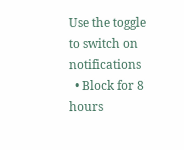Use the toggle to switch on notifications
  • Block for 8 hours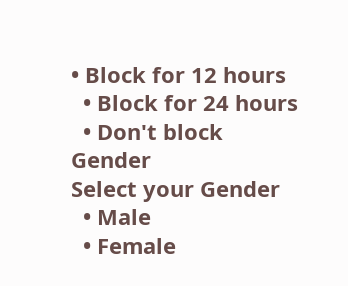• Block for 12 hours
  • Block for 24 hours
  • Don't block
Gender
Select your Gender
  • Male
  • Female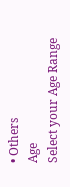• Others
Age
Select your Age Range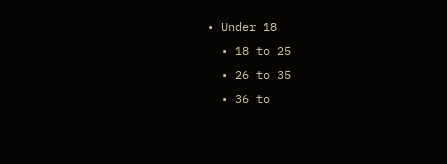• Under 18
  • 18 to 25
  • 26 to 35
  • 36 to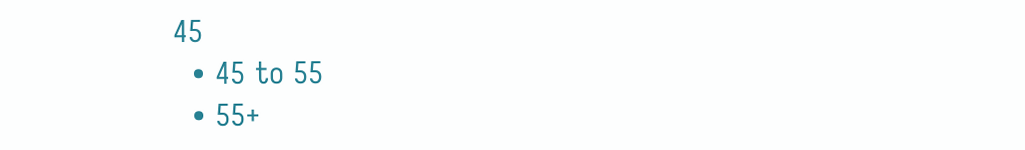45
  • 45 to 55
  • 55+